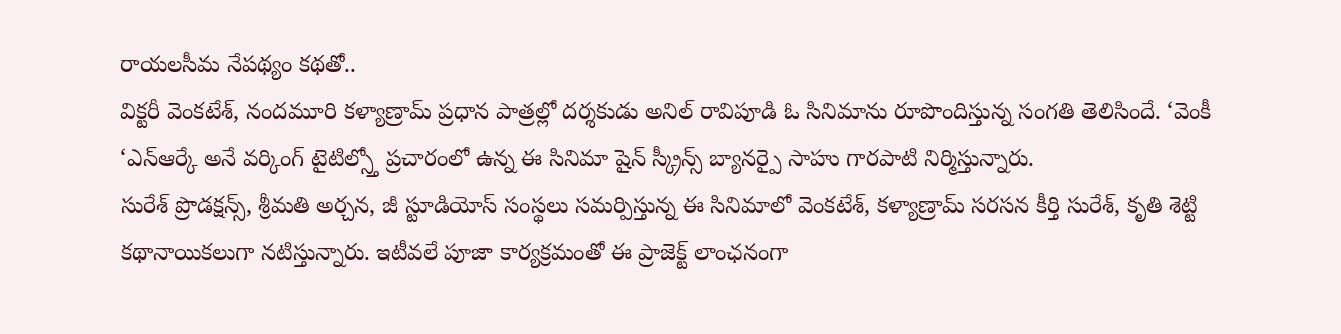రాయలసీమ నేపథ్యం కథతో..
విక్టరీ వెంకటేశ్, నందమూరి కళ్యాణ్రామ్ ప్రధాన పాత్రల్లో దర్శకుడు అనిల్ రావిపూడి ఓ సినిమాను రూపొందిస్తున్న సంగతి తెలిసిందే. ‘వెంకీ ‘ఎన్ఆర్కే అనే వర్కింగ్ టైటిల్స్తో ప్రచారంలో ఉన్న ఈ సినిమా షైన్ స్క్రీన్స్ బ్యానర్పై సాహు గారపాటి నిర్మిస్తున్నారు.
సురేశ్ ప్రొడక్షన్స్, శ్రీమతి అర్చన, జీ స్టూడియోస్ సంస్థలు సమర్పిస్తున్న ఈ సినిమాలో వెంకటేశ్, కళ్యాణ్రామ్ సరసన కీర్తి సురేశ్, కృతి శెట్టి కథానాయికలుగా నటిస్తున్నారు. ఇటీవలే పూజా కార్యక్రమంతో ఈ ప్రాజెక్ట్ లాంఛనంగా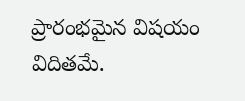ప్రారంభమైన విషయం విదితమే.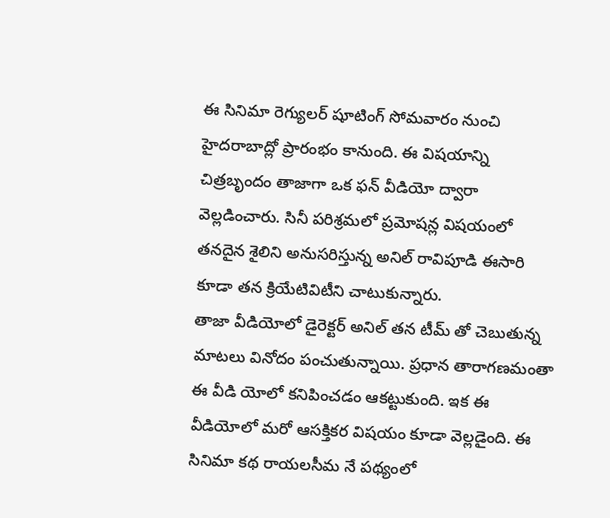ఈ సినిమా రెగ్యులర్ షూటింగ్ సోమవారం నుంచి హైదరాబాద్లో ప్రారంభం కానుంది. ఈ విషయాన్ని చిత్రబృందం తాజాగా ఒక ఫన్ వీడియో ద్వారా వెల్లడించారు. సినీ పరిశ్రమలో ప్రమోషన్ల విషయంలో తనదైన శైలిని అనుసరిస్తున్న అనిల్ రావిపూడి ఈసారి కూడా తన క్రియేటివిటీని చాటుకున్నారు.
తాజా వీడియోలో డైరెక్టర్ అనిల్ తన టీమ్ తో చెబుతున్న మాటలు వినోదం పంచుతున్నాయి. ప్రధాన తారాగణమంతా ఈ వీడి యోలో కనిపించడం ఆకట్టుకుంది. ఇక ఈ వీడియోలో మరో ఆసక్తికర విషయం కూడా వెల్లడైంది. ఈ సినిమా కథ రాయలసీమ నే పథ్యంలో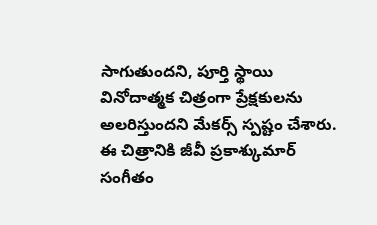సాగుతుందని, పూర్తి స్థాయి వినోదాత్మక చిత్రంగా ప్రేక్షకులను అలరిస్తుందని మేకర్స్ స్పష్టం చేశారు. ఈ చిత్రానికి జీవీ ప్రకాశ్కుమార్ సంగీతం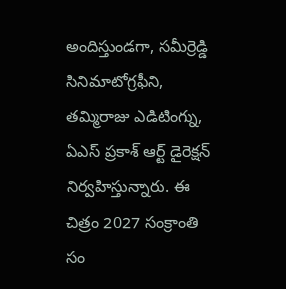అందిస్తుండగా, సమీర్రెడ్డి సినిమాటోగ్రఫీని, తమ్మిరాజు ఎడిటింగ్ను, ఏఎస్ ప్రకాశ్ ఆర్ట్ డైరెక్షన్ నిర్వహిస్తున్నారు. ఈ చిత్రం 2027 సంక్రాంతి సం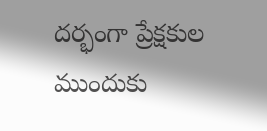దర్భంగా ప్రేక్షకుల ముందుకు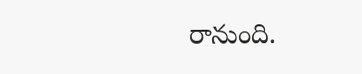రానుంది.